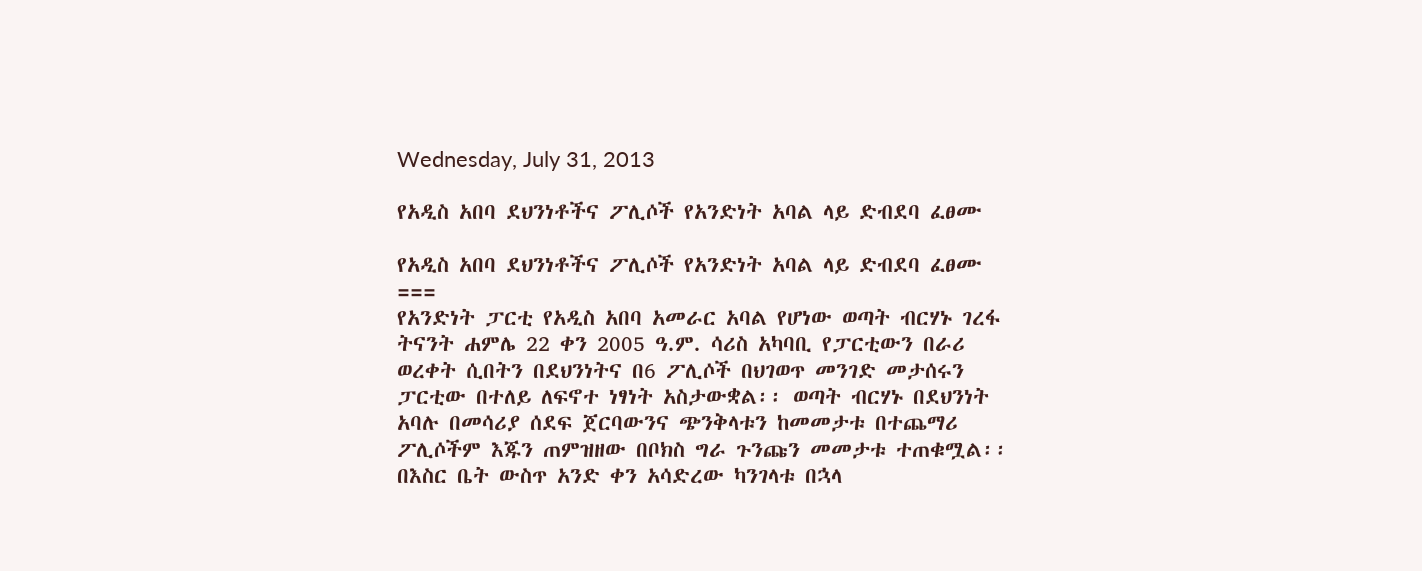Wednesday, July 31, 2013

የአዲስ አበባ ደህንነቶችና ፖሊሶች የአንድነት አባል ላይ ድብደባ ፈፀሙ

የአዲስ አበባ ደህንነቶችና ፖሊሶች የአንድነት አባል ላይ ድብደባ ፈፀሙ
===
የአንድነት ፓርቲ የአዲስ አበባ አመራር አባል የሆነው ወጣት ብርሃኑ ገረፋ ትናንት ሐምሌ 22 ቀን 2005 ዓ.ም. ሳሪስ አካባቢ የፓርቲውን በራሪ ወረቀት ሲበትን በደህንነትና በ6 ፖሊሶች በህገወጥ መንገድ መታሰሩን ፓርቲው በተለይ ለፍኖተ ነፃነት አስታውቋል፡፡ ወጣት ብርሃኑ በደህንነት አባሉ በመሳሪያ ሰደፍ ጀርባውንና ጭንቅላቱን ከመመታቱ በተጨማሪ ፖሊሶችም እጁን ጠምዝዘው በቦክስ ግራ ጉንጩን መመታቱ ተጠቁሟል፡፡ በእስር ቤት ውስጥ አንድ ቀን አሳድረው ካንገላቱ በኋላ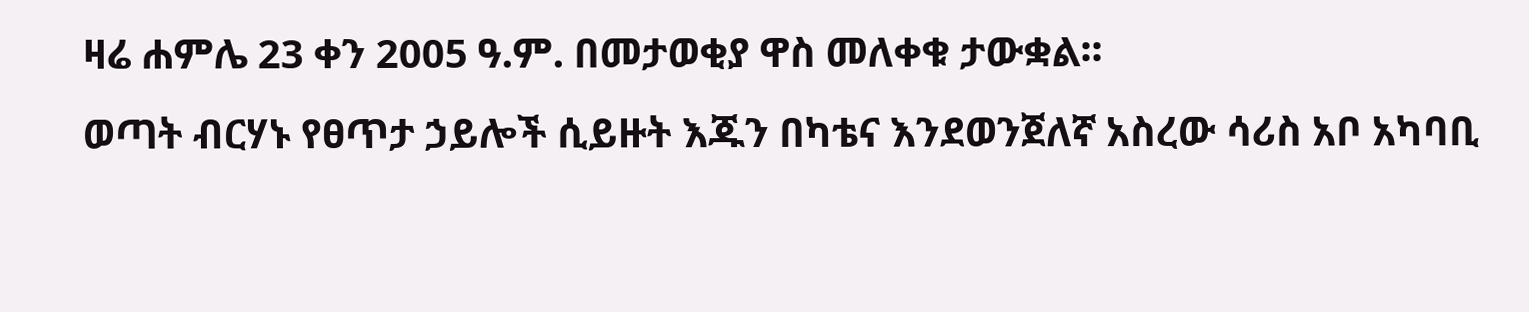ዛሬ ሐምሌ 23 ቀን 2005 ዓ.ም. በመታወቂያ ዋስ መለቀቁ ታውቋል፡፡
ወጣት ብርሃኑ የፀጥታ ኃይሎች ሲይዙት እጁን በካቴና እንደወንጀለኛ አስረው ሳሪስ አቦ አካባቢ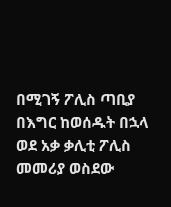በሚገኝ ፖሊስ ጣቢያ በእግር ከወሰዱት በኋላ ወደ አቃ ቃሊቲ ፖሊስ መመሪያ ወስደው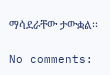ማሳደራቸው ታውቋል፡፡

No comments: